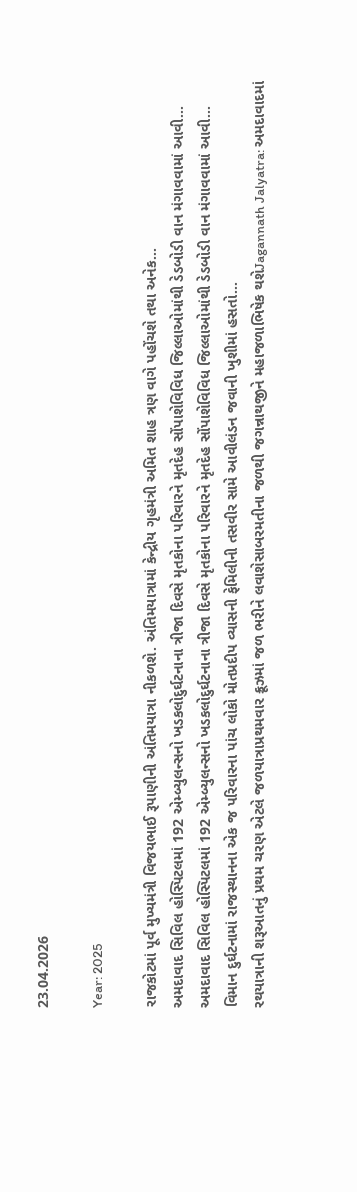23.04.2026

Year: 2025

રાજકોટમાં પૂર્વ મુખ્યમંત્રી વિજયભાઈ રૂપાણીની અંતિમયાત્રા નીકળશે. અંતિમયાત્રામાં કેન્દ્રીય ગૃહમંત્રી અમિત શાહ ત્રણ વાગે પહોંચશે તથા અનેક...
અમદાવાદ સિવિલ હોસ્પિટલમાં 192 એમ્બ્યુલન્સનો ખડકલોદુર્ઘટનાના ત્રીજા દિવસે મૃતકોના પરિવારને મૃતદેહ સોંપાશેવિવિધ જિલ્લાઓમાંથી ડેડબોડી વાન મંગાવવામાં આવી...
અમદાવાદ સિવિલ હોસ્પિટલમાં 192 એમ્બ્યુલન્સનો ખડકલોદુર્ઘટનાના ત્રીજા દિવસે મૃતકોના પરિવારને મૃતદેહ સોંપાશેવિવિધ જિલ્લાઓમાંથી ડેડબોડી વાન મંગાવવામાં આવી...
વિમાન દુર્ઘટનામાં રાજસ્થાનના એક જ પરિવારના પાંચ લોકો મોતપ્રદીપ વ્યાસની ફેમિલીની તસવીર સામે આવીલંડન જવાની ખુશીમાં હસતો...
રથયાત્રાની શરૂઆતનું પ્રથમ ચરણ એટલે જળયાત્રાપ્રથમવાર ક્રૂઝમાં જળ ભરીને લવાશેસાબરમતીના જળથી જગન્નાથજીને મહાજળાભિષેક થશેJagannath Jalyatra: અમદાવાદમાં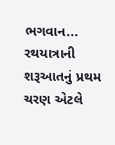ભગવાન...
રથયાત્રાની શરૂઆતનું પ્રથમ ચરણ એટલે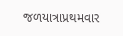જળયાત્રાપ્રથમવાર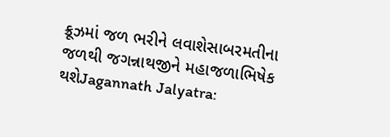ક્રૂઝમાં જળ ભરીને લવાશેસાબરમતીના જળથી જગન્નાથજીને મહાજળાભિષેક થશેJagannath Jalyatra: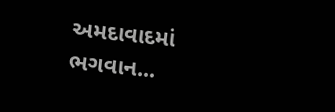અમદાવાદમાં ભગવાન...